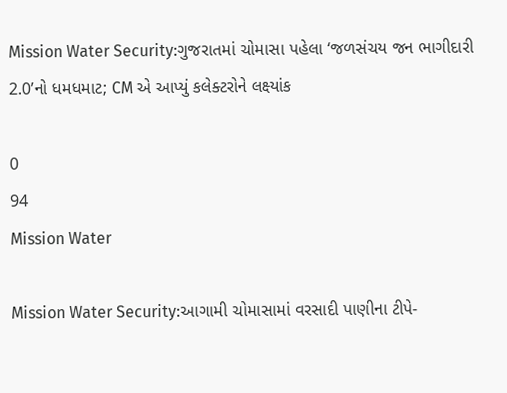Mission Water Security:ગુજરાતમાં ચોમાસા પહેલા ‘જળસંચય જન ભાગીદારી 2.0’નો ધમધમાટ; CM એ આપ્યું કલેક્ટરોને લક્ષ્યાંક

0
94
Mission Water

Mission Water Security:આગામી ચોમાસામાં વરસાદી પાણીના ટીપે-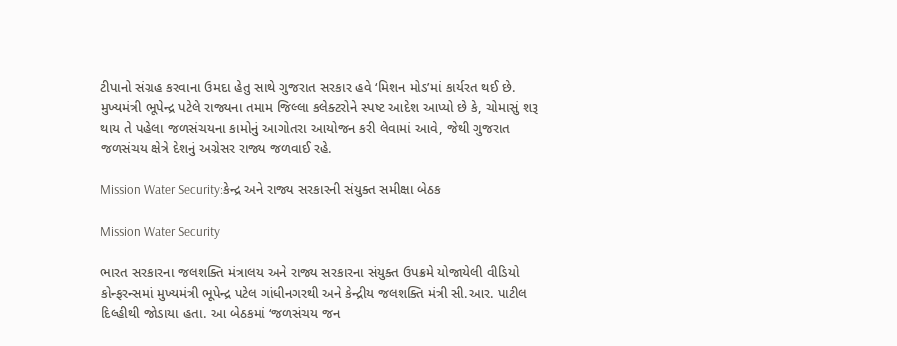ટીપાનો સંગ્રહ કરવાના ઉમદા હેતુ સાથે ગુજરાત સરકાર હવે ‘મિશન મોડ’માં કાર્યરત થઈ છે. મુખ્યમંત્રી ભૂપેન્દ્ર પટેલે રાજ્યના તમામ જિલ્લા કલેક્ટરોને સ્પષ્ટ આદેશ આપ્યો છે કે, ચોમાસું શરૂ થાય તે પહેલા જળસંચયના કામોનું આગોતરા આયોજન કરી લેવામાં આવે, જેથી ગુજરાત જળસંચય ક્ષેત્રે દેશનું અગ્રેસર રાજ્ય જળવાઈ રહે.

Mission Water Security:કેન્દ્ર અને રાજ્ય સરકારની સંયુક્ત સમીક્ષા બેઠક

Mission Water Security

ભારત સરકારના જલશક્તિ મંત્રાલય અને રાજ્ય સરકારના સંયુક્ત ઉપક્રમે યોજાયેલી વીડિયો કોન્ફરન્સમાં મુખ્યમંત્રી ભૂપેન્દ્ર પટેલ ગાંધીનગરથી અને કેન્દ્રીય જલશક્તિ મંત્રી સી.આર. પાટીલ દિલ્હીથી જોડાયા હતા. આ બેઠકમાં ‘જળસંચય જન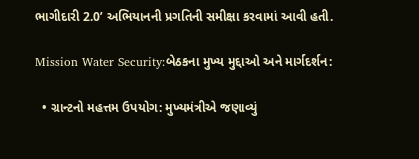ભાગીદારી 2.0’ અભિયાનની પ્રગતિની સમીક્ષા કરવામાં આવી હતી.

Mission Water Security:બેઠકના મુખ્ય મુદ્દાઓ અને માર્ગદર્શન:

  • ગ્રાન્ટનો મહત્તમ ઉપયોગ: મુખ્યમંત્રીએ જણાવ્યું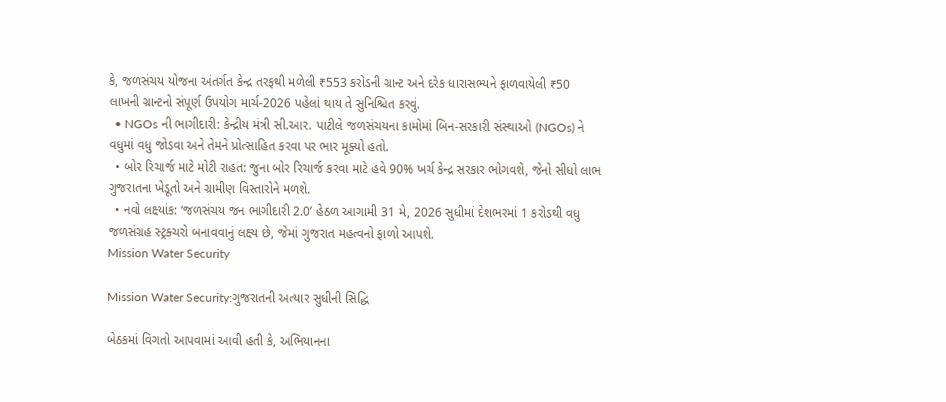કે, જળસંચય યોજના અંતર્ગત કેન્દ્ર તરફથી મળેલી ₹553 કરોડની ગ્રાન્ટ અને દરેક ધારાસભ્યને ફાળવાયેલી ₹50 લાખની ગ્રાન્ટનો સંપૂર્ણ ઉપયોગ માર્ચ-2026 પહેલાં થાય તે સુનિશ્ચિત કરવું.
  • NGOs ની ભાગીદારી: કેન્દ્રીય મંત્રી સી.આર. પાટીલે જળસંચયના કામોમાં બિન-સરકારી સંસ્થાઓ (NGOs) ને વધુમાં વધુ જોડવા અને તેમને પ્રોત્સાહિત કરવા પર ભાર મૂક્યો હતો.
  • બોર રિચાર્જ માટે મોટી રાહત: જુના બોર રિચાર્જ કરવા માટે હવે 90% ખર્ચ કેન્દ્ર સરકાર ભોગવશે, જેનો સીધો લાભ ગુજરાતના ખેડૂતો અને ગ્રામીણ વિસ્તારોને મળશે.
  • નવો લક્ષ્યાંક: ‘જળસંચય જન ભાગીદારી 2.0’ હેઠળ આગામી 31 મે, 2026 સુધીમાં દેશભરમાં 1 કરોડથી વધુ જળસંગ્રહ સ્ટ્રક્ચરો બનાવવાનું લક્ષ્ય છે, જેમાં ગુજરાત મહત્વનો ફાળો આપશે.
Mission Water Security

Mission Water Security:ગુજરાતની અત્યાર સુધીની સિદ્ધિ

બેઠકમાં વિગતો આપવામાં આવી હતી કે, અભિયાનના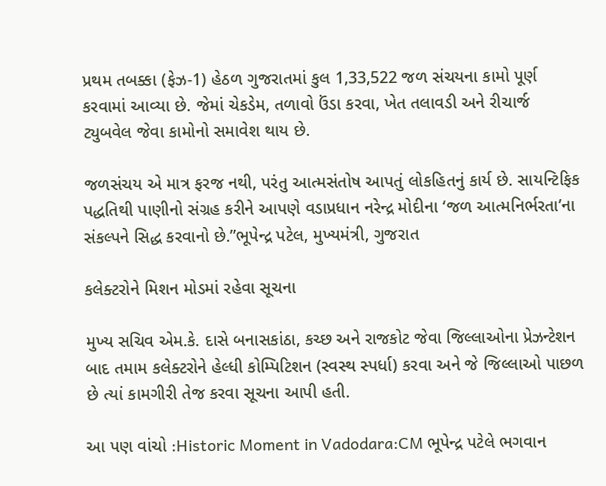પ્રથમ તબક્કા (ફેઝ-1) હેઠળ ગુજરાતમાં કુલ 1,33,522 જળ સંચયના કામો પૂર્ણ કરવામાં આવ્યા છે. જેમાં ચેકડેમ, તળાવો ઉંડા કરવા, ખેત તલાવડી અને રીચાર્જ ટ્યુબવેલ જેવા કામોનો સમાવેશ થાય છે.

જળસંચય એ માત્ર ફરજ નથી, પરંતુ આત્મસંતોષ આપતું લોકહિતનું કાર્ય છે. સાયન્ટિફિક પદ્ધતિથી પાણીનો સંગ્રહ કરીને આપણે વડાપ્રધાન નરેન્દ્ર મોદીના ‘જળ આત્મનિર્ભરતા’ના સંકલ્પને સિદ્ધ કરવાનો છે.”ભૂપેન્દ્ર પટેલ, મુખ્યમંત્રી, ગુજરાત

કલેક્ટરોને મિશન મોડમાં રહેવા સૂચના

મુખ્ય સચિવ એમ.કે. દાસે બનાસકાંઠા, કચ્છ અને રાજકોટ જેવા જિલ્લાઓના પ્રેઝન્ટેશન બાદ તમામ કલેક્ટરોને હેલ્ધી કોમ્પિટિશન (સ્વસ્થ સ્પર્ધા) કરવા અને જે જિલ્લાઓ પાછળ છે ત્યાં કામગીરી તેજ કરવા સૂચના આપી હતી.

આ પણ વાંચો :Historic Moment in Vadodara:CM ભૂપેન્દ્ર પટેલે ભગવાન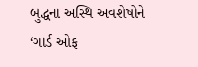બુદ્ધના અસ્થિ અવશેષોને ‘ગાર્ડ ઓફ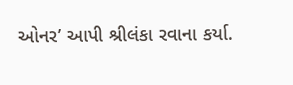ઓનર’ આપી શ્રીલંકા રવાના કર્યા.